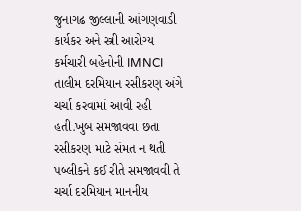જુનાગઢ જીલ્લાની આંગણવાડી કાર્યકર અને સ્ત્રી આરોગ્ય કર્મચારી બહેનોની IMNCI તાલીમ દરમિયાન રસીકરણ અંગે ચર્ચા કરવામાં આવી રહી હતી.ખુબ સમજાવવા છતા રસીકરણ માટે સંમત ન થતી પબ્લીકને કઈ રીતે સમજાવવી તે ચર્ચા દરમિયાન માનનીય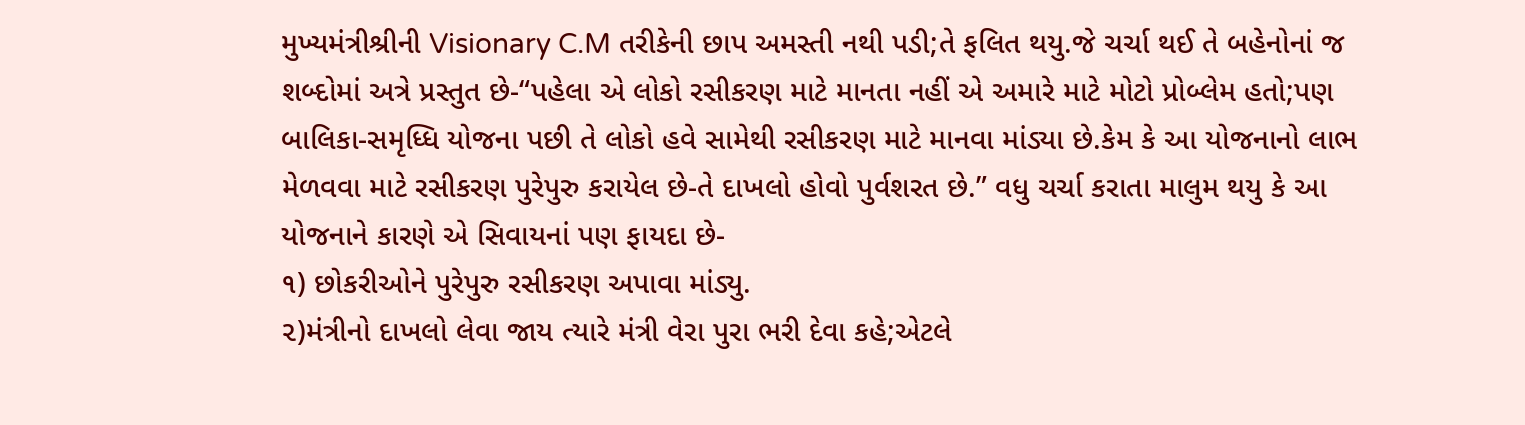મુખ્યમંત્રીશ્રીની Visionary C.M તરીકેની છાપ અમસ્તી નથી પડી;તે ફલિત થયુ.જે ચર્ચા થઈ તે બહેનોનાં જ શબ્દોમાં અત્રે પ્રસ્તુત છે-“પહેલા એ લોકો રસીકરણ માટે માનતા નહીં એ અમારે માટે મોટો પ્રોબ્લેમ હતો;પણ બાલિકા-સમૃધ્ધિ યોજના પછી તે લોકો હવે સામેથી રસીકરણ માટે માનવા માંડ્યા છે.કેમ કે આ યોજનાનો લાભ મેળવવા માટે રસીકરણ પુરેપુરુ કરાયેલ છે-તે દાખલો હોવો પુર્વશરત છે.” વધુ ચર્ચા કરાતા માલુમ થયુ કે આ યોજનાને કારણે એ સિવાયનાં પણ ફાયદા છે-
૧) છોકરીઓને પુરેપુરુ રસીકરણ અપાવા માંડ્યુ.
૨)મંત્રીનો દાખલો લેવા જાય ત્યારે મંત્રી વેરા પુરા ભરી દેવા કહે;એટલે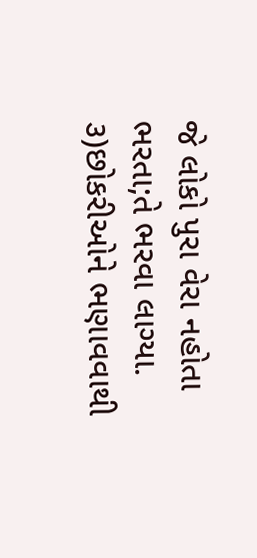જે લોકો પુરા વેરા નહોતા ભરતા;તે ભરવા લાગ્યા.
૩)છોકરીઓને ભણાવવાથી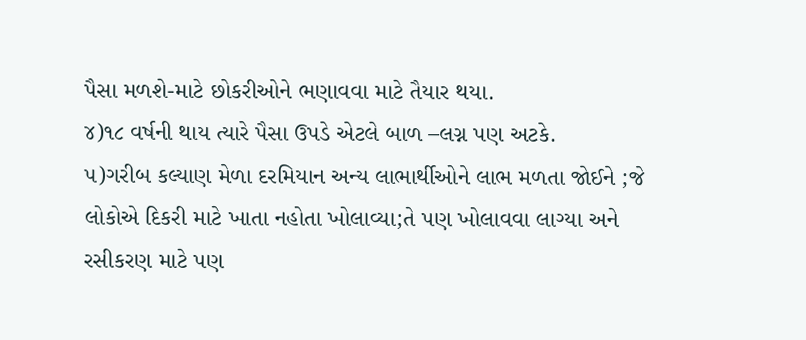પૈસા મળશે-માટે છોકરીઓને ભણાવવા માટે તૈયાર થયા.
૪)૧૮ વર્ષની થાય ત્યારે પૈસા ઉપડે એટલે બાળ –લગ્ન પણ અટકે.
૫)ગરીબ કલ્યાણ મેળા દરમિયાન અન્ય લાભાર્થીઓને લાભ મળતા જોઈને ;જે લોકોએ દિકરી માટે ખાતા નહોતા ખોલાવ્યા;તે પણ ખોલાવવા લાગ્યા અને રસીકરણ માટે પણ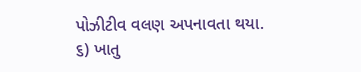પોઝીટીવ વલણ અપનાવતા થયા.
૬) ખાતુ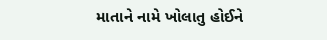માતાને નામે ખોલાતુ હોઈને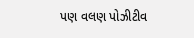પણ વલણ પોઝીટીવ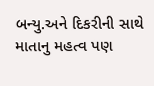બન્યુ.અને દિકરીની સાથે માતાનુ મહત્વ પણ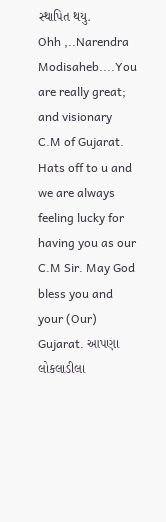સ્થાપિત થયુ.
Ohh ,..Narendra Modisaheb....You are really great; and visionary C.M of Gujarat. Hats off to u and we are always feeling lucky for having you as our C.M Sir. May God bless you and your (Our) Gujarat. આપણા લોકલાડીલા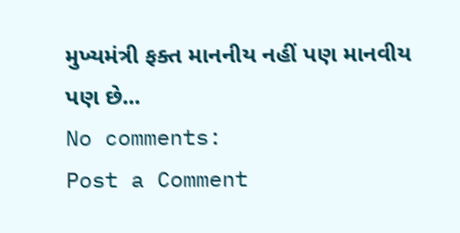મુખ્યમંત્રી ફક્ત માનનીય નહીં પણ માનવીય પણ છે...
No comments:
Post a Comment